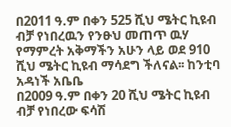በ2011 ዓ.ም በቀን 525 ሺህ ሜትር ኪዩብ ብቻ የነበረዉን የንፁህ መጠጥ ዉሃ የማምረት አቅማችን አሁን ላይ ወደ 910 ሺህ ሜትር ኪዩብ ማሳደግ ችለናል፡፡ ከንቲባ አዳነች አቤቤ
በ2009 ዓ.ም በቀን 20 ሺህ ሜትር ኪዩብ ብቻ የነበረው ፍሳሽ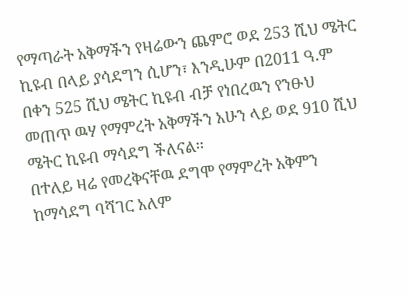የማጣራት አቅማችን የዛሬውን ጨምሮ ወደ 253 ሺህ ሜትር ኪዩብ በላይ ያሳደግን ሲሆን፣ እንዲሁም በ2011 ዓ.ም በቀን 525 ሺህ ሜትር ኪዩብ ብቻ የነበረዉን የንፁህ መጠጥ ዉሃ የማምረት አቅማችን አሁን ላይ ወደ 910 ሺህ ሜትር ኪዩብ ማሳደግ ችለናል፡፡
በተለይ ዛሬ የመረቅናቸዉ ደግሞ የማምረት አቅምን ከማሳደግ ባሻገር አለም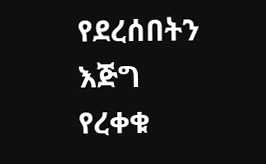የደረሰበትን እጅግ የረቀቁ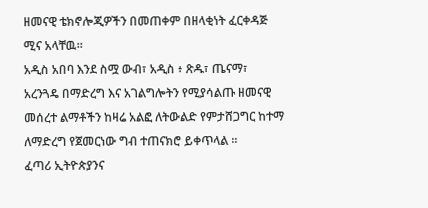ዘመናዊ ቴክኖሎጂዎችን በመጠቀም በዘላቂነት ፈርቀዳጅ ሚና አላቸዉ።
አዲስ አበባ እንደ ስሟ ውብ፣ አዲስ ፥ ጽዱ፣ ጤናማ፣ አረንጓዴ በማድረግ እና አገልግሎትን የሚያሳልጡ ዘመናዊ መሰረተ ልማቶችን ከዛሬ አልፎ ለትውልድ የምታሸጋግር ከተማ ለማድረግ የጀመርነው ግብ ተጠናክሮ ይቀጥላል ።
ፈጣሪ ኢትዮጵያንና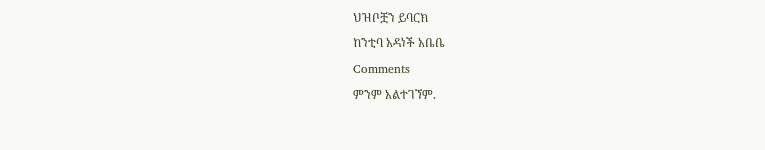ህዝቦቿን ይባርክ
ከንቲባ አዳነች አቤቤ
Comments
ምንም አልተገኘም.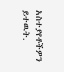አስተያየቶችዎን ይተዉት.